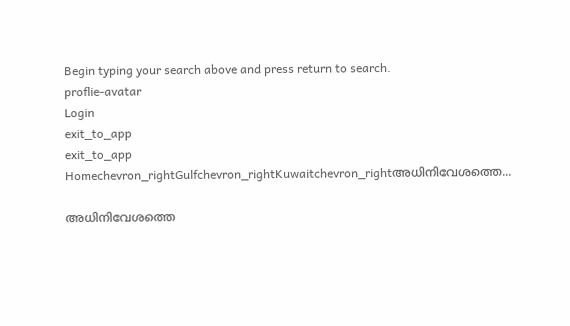Begin typing your search above and press return to search.
proflie-avatar
Login
exit_to_app
exit_to_app
Homechevron_rightGulfchevron_rightKuwaitchevron_rightഅധിനിവേശത്തെ...

അധിനിവേശത്തെ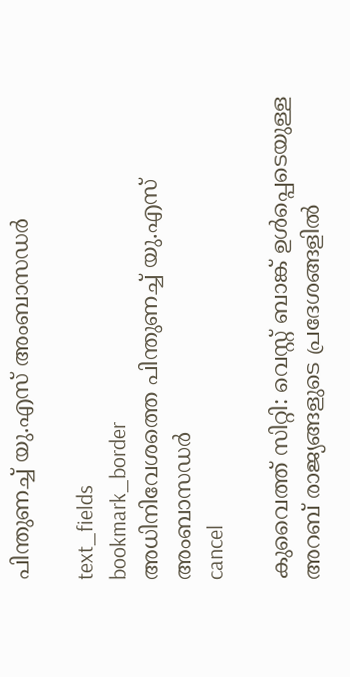പിന്തുണച്ച് യു.എസ് അംബാസഡര്‍

text_fields
bookmark_border
അധിനിവേശത്തെ പിന്തുണച്ച് യു.എസ് അംബാസഡര്‍
cancel

കുവൈത്ത് സിറ്റി: വെസ്റ്റ് ബാങ്ക് ഉൾപ്പെടെയുള്ള അറബ് രാജ്യങ്ങളുടെ പ്രദേശങ്ങളിൽ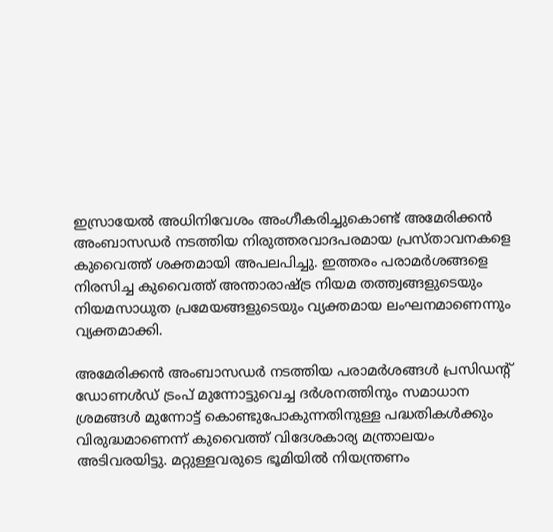ഇസ്രായേൽ അധിനിവേശം അംഗീകരിച്ചുകൊണ്ട് അമേരിക്കൻ അംബാസഡർ നടത്തിയ നിരുത്തരവാദപരമായ പ്രസ്താവനകളെ കുവൈത്ത് ശക്തമായി അപലപിച്ചു. ഇത്തരം പരാമർശങ്ങളെ നിരസിച്ച കുവൈത്ത് അന്താരാഷ്ട്ര നിയമ തത്ത്വങ്ങളുടെയും നിയമസാധുത പ്രമേയങ്ങളുടെയും വ്യക്തമായ ലംഘനമാണെന്നും വ്യക്തമാക്കി.

അമേരിക്കൻ അംബാസഡർ നടത്തിയ പരാമർശങ്ങൾ പ്രസിഡന്റ് ഡോണൾഡ് ട്രംപ് മുന്നോട്ടുവെച്ച ദർശനത്തിനും സമാധാന ശ്രമങ്ങൾ മുന്നോട്ട് കൊണ്ടുപോകുന്നതിനുള്ള പദ്ധതികൾക്കും വിരുദ്ധമാണെന്ന് കുവൈത്ത് വിദേശകാര്യ മന്ത്രാലയം അടിവരയിട്ടു. മറ്റുള്ളവരുടെ ഭൂമിയിൽ നിയന്ത്രണം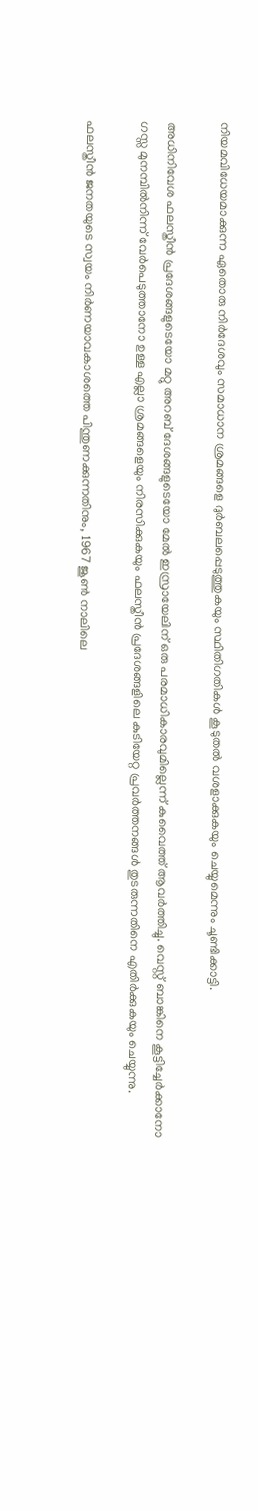നിയമവിധേയമാക്കുന്ന ഏതൊരു നിർദേശവും സമാധാന ശ്രമങ്ങളെ ദുർബലപ്പെടുത്തുകയും സ്ഥിതിഗതികൾ കൂടുതൽ വശളാക്കുകയും ചെയ്യുമെന്നും ചൂണ്ടിക്കാട്ടി.

അധിനിവേശ ഫലസ്തീൻ പ്രദേശങ്ങളുടെയോ മറ്റു അറബ് ദേശങ്ങളുടെയോ മേൽ ഇസ്രായേലിന് ഒരു പരമാധികാരവുമില്ലെന്ന് കുവൈത്ത് ആവർത്തിച്ചു. വെസ്റ്റ് ബാങ്കിനെ കൂട്ടിച്ചേർക്കാനോ ഗസ്സ മുനമ്പിൽനിന്ന് വേർപെടുത്താനോ ഉള്ള എല്ലാ ശ്രമങ്ങളെയും നിരസിക്കുകയും ഫലസ്തീൻ പ്രദേശങ്ങളിലെ കുടിയേറ്റ പ്രവർത്തനങ്ങൾ തുടരുന്നതിനെ എതിർക്കുകയും ചെയ്യുന്നു.

ഫലസ്തീൻ ജനതയുടെ സ്വയം നിർണയാവകാശത്തെ പിന്തുണക്കുന്നതിനും, 1967 ജൂൺ നാലിലെ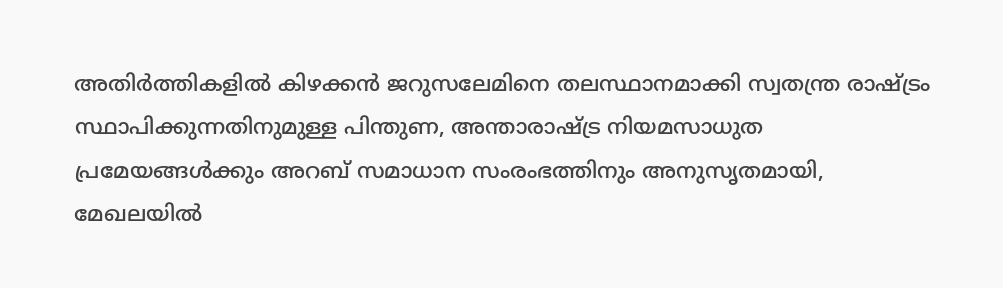അതിർത്തികളിൽ കിഴക്കൻ ജറുസലേമിനെ തലസ്ഥാനമാക്കി സ്വതന്ത്ര രാഷ്ട്രം സ്ഥാപിക്കുന്നതിനുമുള്ള പിന്തുണ, അന്താരാഷ്ട്ര നിയമസാധുത പ്രമേയങ്ങൾക്കും അറബ് സമാധാന സംരംഭത്തിനും അനുസൃതമായി, മേഖലയിൽ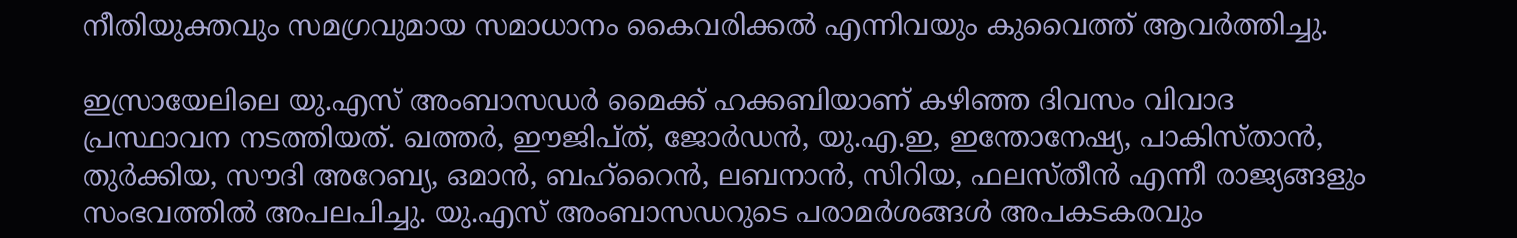നീതിയുക്തവും സമഗ്രവുമായ സമാധാനം കൈവരിക്കൽ എന്നിവയും കുവൈത്ത് ആവർത്തിച്ചു.

ഇസ്രായേലിലെ യു.എസ് അംബാസഡർ മൈക്ക് ഹക്കബിയാണ് കഴിഞ്ഞ ദിവസം വിവാദ പ്രസ്ഥാവന നടത്തിയത്. ഖത്തർ, ഈജിപ്ത്, ജോർഡൻ, യു.എ.ഇ, ഇന്തോനേഷ്യ, പാകിസ്താൻ, തുർക്കിയ, സൗദി അറേബ്യ, ഒമാൻ, ബഹ്‌റൈൻ, ലബനാൻ, സിറിയ, ഫലസ്തീൻ എന്നീ രാജ്യങ്ങളും സംഭവത്തിൽ അപലപിച്ചു. യു.എസ് അംബാസഡറുടെ പരാമർശങ്ങൾ അപകടകരവും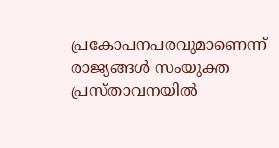പ്രകോപനപരവുമാണെന്ന് രാജ്യങ്ങൾ സംയുക്ത പ്രസ്താവനയിൽ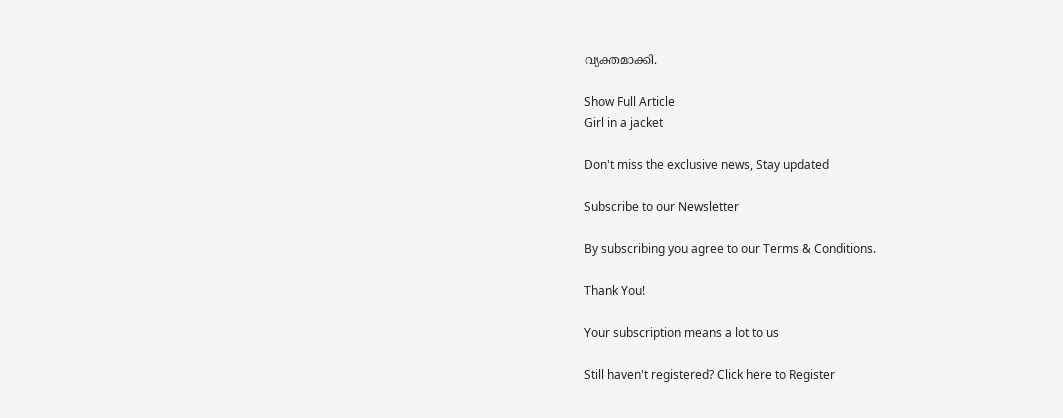വ്യക്തമാക്കി.

Show Full Article
Girl in a jacket

Don't miss the exclusive news, Stay updated

Subscribe to our Newsletter

By subscribing you agree to our Terms & Conditions.

Thank You!

Your subscription means a lot to us

Still haven't registered? Click here to Register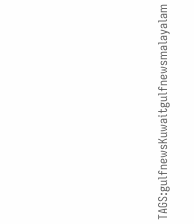TAGS:gulfnewsKuwaitgulfnewsmalayalam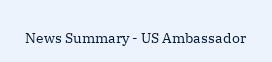News Summary - US Ambassador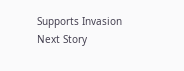Supports Invasion
Next Story